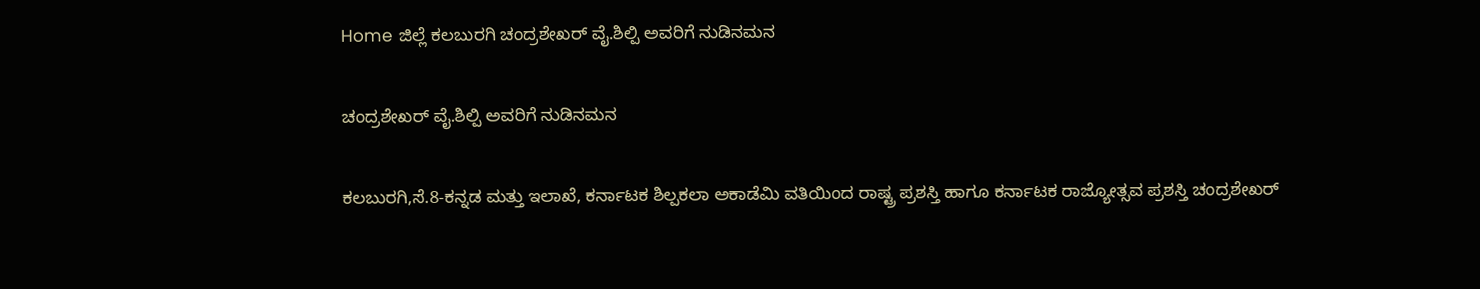Home ಜಿಲ್ಲೆ ಕಲಬುರಗಿ ಚಂದ್ರಶೇಖರ್ ವೈ.ಶಿಲ್ಪಿ ಅವರಿಗೆ ನುಡಿನಮನ

ಚಂದ್ರಶೇಖರ್ ವೈ.ಶಿಲ್ಪಿ ಅವರಿಗೆ ನುಡಿನಮನ

ಕಲಬುರಗಿ,ಸೆ.8-ಕನ್ನಡ ಮತ್ತು ಇಲಾಖೆ, ಕರ್ನಾಟಕ ಶಿಲ್ಪಕಲಾ ಅಕಾಡೆಮಿ ವತಿಯಿಂದ ರಾಷ್ಟ್ರ ಪ್ರಶಸ್ತಿ ಹಾಗೂ ಕರ್ನಾಟಕ ರಾಜ್ಯೋತ್ಸವ ಪ್ರಶಸ್ತಿ ಚಂದ್ರಶೇಖರ್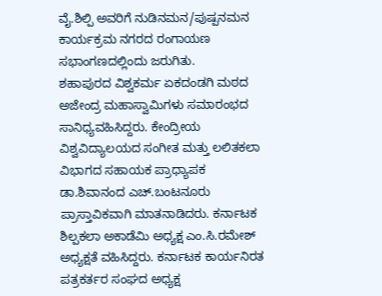ವೈ.ಶಿಲ್ಪಿ ಅವರಿಗೆ ನುಡಿನಮನ/ಪುಷ್ಪನಮನ ಕಾರ್ಯಕ್ರಮ ನಗರದ ರಂಗಾಯಣ ಸಭಾಂಗಣದಲ್ಲಿಂದು ಜರುಗಿತು.
ಶಹಾಪುರದ ವಿಶ್ವಕರ್ಮ ಏಕದಂಡಗಿ ಮಠದ ಅಜೇಂದ್ರ ಮಹಾಸ್ವಾಮಿಗಳು ಸಮಾರಂಭದ ಸಾನಿಧ್ಯವಹಿಸಿದ್ದರು. ಕೇಂದ್ರೀಯ ವಿಶ್ವವಿದ್ಯಾಲಯದ ಸಂಗೀತ ಮತ್ತು ಲಲಿತಕಲಾ ವಿಭಾಗದ ಸಹಾಯಕ ಪ್ರಾಧ್ಯಾಪಕ ಡಾ.ಶಿವಾನಂದ ಎಚ್.ಬಂಟನೂರು ಪ್ರಾಸ್ತಾವಿಕವಾಗಿ ಮಾತನಾಡಿದರು. ಕರ್ನಾಟಕ ಶಿಲ್ಪಕಲಾ ಅಕಾಡೆಮಿ ಅಧ್ಯಕ್ಷ ಎಂ.ಸಿ.ರಮೇಶ್ ಅಧ್ಯಕ್ಷತೆ ವಹಿಸಿದ್ದರು. ಕರ್ನಾಟಕ ಕಾರ್ಯನಿರತ ಪತ್ರಕರ್ತರ ಸಂಘದ ಅಧ್ಯಕ್ಷ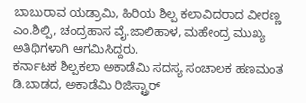ಬಾಬುರಾವ ಯಡ್ರಾಮಿ, ಹಿರಿಯ ಶಿಲ್ಪ ಕಲಾವಿದರಾದ ವೀರಣ್ಣ ಎಂ.ಶಿಲ್ಪಿ, ಚಂದ್ರಹಾಸ ವೈ.ಜಾಲಿಹಾಳ, ಮಹೇಂದ್ರ ಮುಖ್ಯ ಅತಿಥಿಗಳಾಗಿ ಆಗಮಿಸಿದ್ದರು.
ಕರ್ನಾಟಕ ಶಿಲ್ಪಕಲಾ ಅಕಾಡೆಮಿ ಸದಸ್ಯ ಸಂಚಾಲಕ ಹಣಮಂತ ಡಿ.ಬಾಡದ, ಅಕಾಡೆಮಿ ರಿಜಿಸ್ಟ್ರಾರ್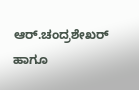ಆರ್.ಚಂದ್ರಶೇಖರ್ ಹಾಗೂ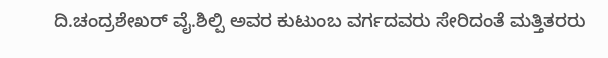ದಿ.ಚಂದ್ರಶೇಖರ್ ವೈ.ಶಿಲ್ಪಿ ಅವರ ಕುಟುಂಬ ವರ್ಗದವರು ಸೇರಿದಂತೆ ಮತ್ತಿತರರು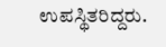ಉಪಸ್ಥಿತರಿದ್ದರು.